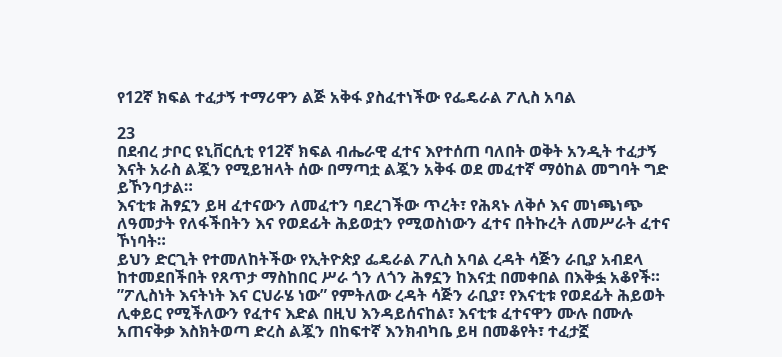የ12ኛ ክፍል ተፈታኝ ተማሪዋን ልጅ አቅፋ ያስፈተነችው የፌዴራል ፖሊስ አባል

23
በደብረ ታቦር ዩኒቨርሲቲ የ12ኛ ክፍል ብሔራዊ ፈተና እየተሰጠ ባለበት ወቅት አንዲት ተፈታኝ እናት አራስ ልጇን የሚይዝላት ሰው በማጣቷ ልጇን አቅፋ ወደ መፈተኛ ማዕከል መግባት ግድ ይኾንባታል።
እናቲቱ ሕፃኗን ይዛ ፈተናውን ለመፈተን ባደረገችው ጥረት፣ የሕጻኑ ለቅሶ እና መነጫነጭ ለዓመታት የለፋችበትን እና የወደፊት ሕይወቷን የሚወስነውን ፈተና በትኩረት ለመሥራት ፈተና ኾነባት።
ይህን ድርጊት የተመለከትችው የኢትዮጵያ ፌዴራል ፖሊስ አባል ረዳት ሳጅን ራቢያ አብደላ ከተመደበችበት የጸጥታ ማስከበር ሥራ ጎን ለጎን ሕፃኗን ከእናቷ በመቀበል በእቅፏ አቆየች።
”ፖሊስነት እናትነት እና ርህራሄ ነው” የምትለው ረዳት ሳጅን ራቢያ፣ የእናቲቱ የወደፊት ሕይወት ሊቀይር የሚችለውን የፈተና እድል በዚህ እንዳይሰናከል፣ እናቲቱ ፈተናዋን ሙሉ በሙሉ አጠናቅቃ እስክትወጣ ድረስ ልጇን በከፍተኛ እንክብካቤ ይዛ በመቆየት፣ ተፈታኟ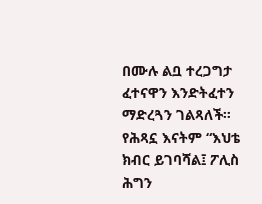በሙሉ ልቧ ተረጋግታ ፈተናዋን እንድትፈተን ማድረጓን ገልጻለች።
የሕጻኗ እናትም “እህቴ ክብር ይገባሻል፤ ፖሊስ ሕግን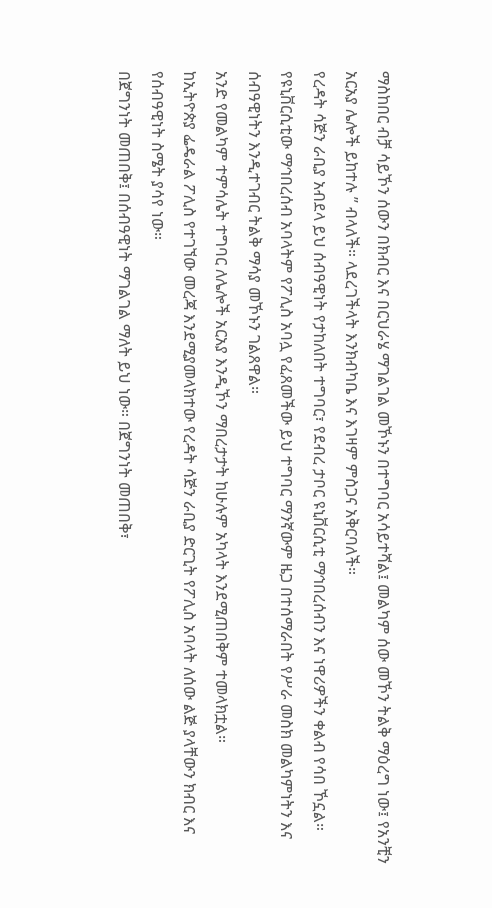ማስከበር ብቻ ሳይኾን ሰውን በክብር እና በርህራሄ ማገልገል መኾኑን በተግባር አሳይተሻል፤ መልካም ሰው መኾን ትልቅ ማዕረግ ነው፤ የአንቺን አርአያ ሌሎች ይከተሉ ” ብላለች። ላደረገችላት እንክብካቤ እና እገዛም ምስጋና አቅርባለች።
የረዳት ሳጅን ራቢያ አብደላ ይህ ሰብዓዊነት የታከለበት ተግባር፣ የደብረ ታቦር ዩኒቨርሲቲ ማኅበረሰብን እና ነዋሪዎችን ቀልብ የሳበ ኾኗል። የዩኒቨርሲቲው ማኅበረሰብ አባላትም የፖሊስ አባሏ የፈጸመችው ይህ ተግባር ማንኛውም ዜጋ በተሰማራበት የሥራ መስክ መልካምነትን እና ሰብዓዊነትን እንዲተገብር ትልቅ ማሳያ መኾኑን ገልጸዋል።
አንድ የመልካም ተምሳሌት ተግባር ለሌሎች አርአያ እንዲኾን ማበረታታት ከሁሉም አካላት እንደሚጠበቅም ተመላክቷል።
ከኢትዮጵያ ፌዴራል ፖሊስ የተገኘው መረጃ እንደሚያመላክተው የረዳት ሳጅን ራቢያ ድርጊት የፖሊስ አባላት ለሰው ልጅ ያላቸውን ክብር እና የሰብዓዊነት ስሜት ያሳየ ነው።
በጀግንነት መጠበቅ፤ በሰብዓዊነት ማገልገል ማለት ይህ ነው። በጀግንነት መጠበቅ፣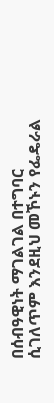በሰብዓዊነት ማገልገል በተግባር ሲገለጥም እንደዚህ መኾኑን የፌዴራል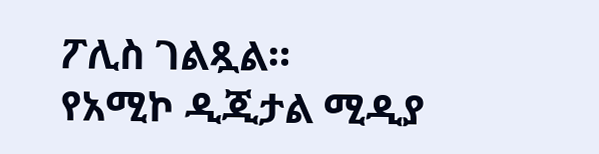ፖሊስ ገልጿል።
የአሚኮ ዲጂታል ሚዲያ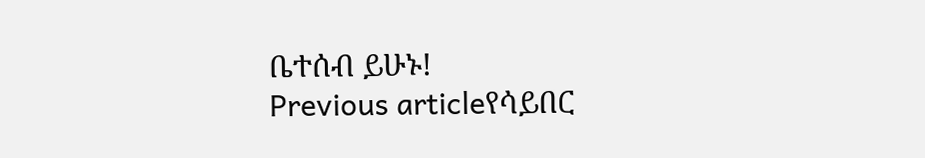ቤተሰብ ይሁኑ!
Previous articleየሳይበር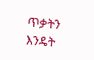ጥቃትን እንዴት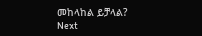መከላከል ይቻላል?
Next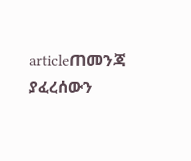articleጠመንጃ ያፈረሰውን